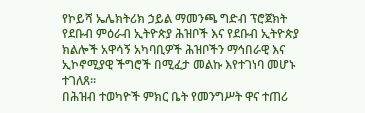የኮይሻ ኤሌክትሪክ ኃይል ማመንጫ ግድብ ፕሮጀክት የደቡብ ምዕራብ ኢትዮጵያ ሕዝቦች እና የደቡብ ኢትዮጵያ ክልሎች አዋሳኝ አካባቢዎች ሕዝቦችን ማኅበራዊ እና ኢኮኖሚያዊ ችግሮች በሚፈታ መልኩ እየተገነባ መሆኑ ተገለጸ፡፡
በሕዝብ ተወካዮች ምክር ቤት የመንግሥት ዋና ተጠሪ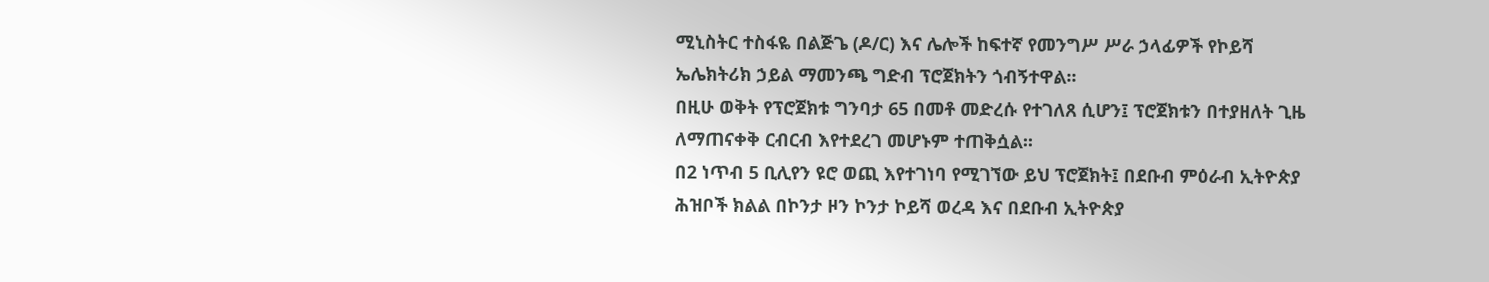ሚኒስትር ተስፋዬ በልጅጌ (ዶ/ር) እና ሌሎች ከፍተኛ የመንግሥ ሥራ ኃላፊዎች የኮይሻ ኤሌክትሪክ ኃይል ማመንጫ ግድብ ፕሮጀክትን ጎብኝተዋል፡፡
በዚሁ ወቅት የፕሮጀክቱ ግንባታ 65 በመቶ መድረሱ የተገለጸ ሲሆን፤ ፕሮጀክቱን በተያዘለት ጊዜ ለማጠናቀቅ ርብርብ እየተደረገ መሆኑም ተጠቅሷል፡፡
በ2 ነጥብ 5 ቢሊየን ዩሮ ወጪ እየተገነባ የሚገኘው ይህ ፕሮጀክት፤ በደቡብ ምዕራብ ኢትዮጵያ ሕዝቦች ክልል በኮንታ ዞን ኮንታ ኮይሻ ወረዳ እና በደቡብ ኢትዮጵያ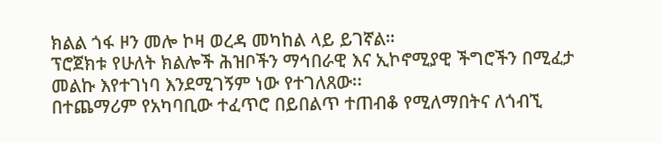ክልል ጎፋ ዞን መሎ ኮዛ ወረዳ መካከል ላይ ይገኛል።
ፕሮጀክቱ የሁለት ክልሎች ሕዝቦችን ማኅበራዊ እና ኢኮኖሚያዊ ችግሮችን በሚፈታ መልኩ እየተገነባ እንደሚገኝም ነው የተገለጸው፡፡
በተጨማሪም የአካባቢው ተፈጥሮ በይበልጥ ተጠብቆ የሚለማበትና ለጎብኚ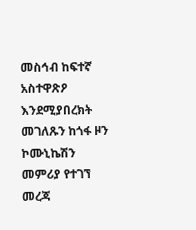መስኅብ ከፍተኛ አስተዋጽዖ እንደሚያበረክት መገለጹን ከጎፋ ዞን ኮሙኒኬሽን መምሪያ የተገኘ መረጃ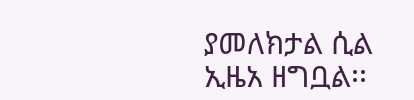ያመለክታል ሲል ኢዜአ ዘግቧል፡፡